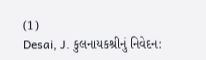(1)
Desai, J. કુલનાયકશ્રીનું નિવેદન: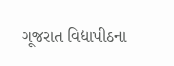ગૂજરાત વિદ્યાપીઠના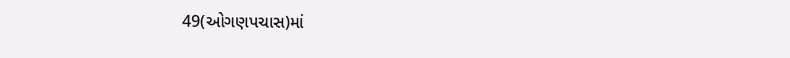49(ઓગણપચાસ)માં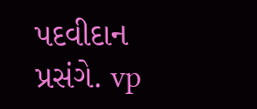પદવીદાન પ્રસંગે. vp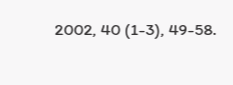2002, 40 (1-3), 49-58.